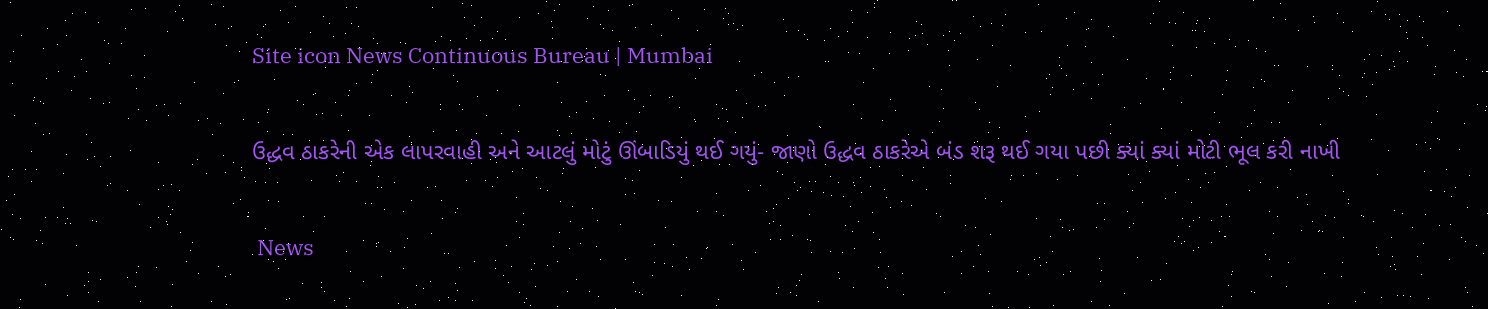Site icon News Continuous Bureau | Mumbai

ઉદ્ધવ ઠાકરેની એક લાપરવાહી અને આટલું મોટું ઊંબાડિયું થઈ ગયું- જાણો ઉદ્ધવ ઠાકરેએ બંડ શરૂ થઈ ગયા પછી ક્યાં ક્યાં મોટી ભૂલ કરી નાખી

 News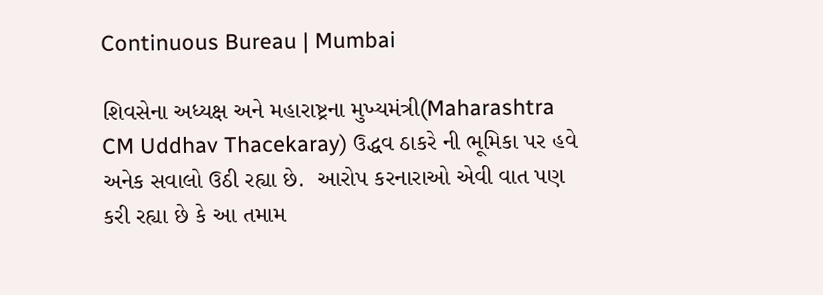Continuous Bureau | Mumbai

શિવસેના અધ્યક્ષ અને મહારાષ્ટ્રના મુખ્યમંત્રી(Maharashtra CM Uddhav Thacekaray) ઉદ્ધવ ઠાકરે ની ભૂમિકા પર હવે અનેક સવાલો ઉઠી રહ્યા છે.  આરોપ કરનારાઓ એવી વાત પણ કરી રહ્યા છે કે આ તમામ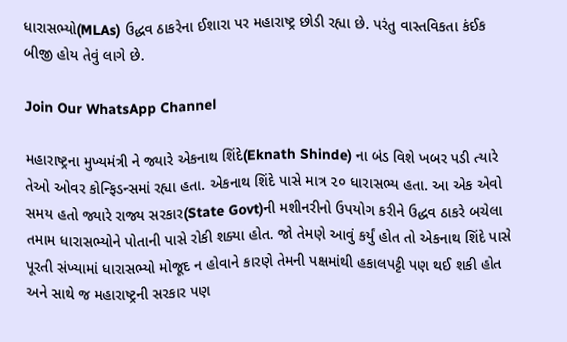ધારાસભ્યો(MLAs) ઉદ્ધવ ઠાકરેના ઈશારા પર મહારાષ્ટ્ર છોડી રહ્યા છે. પરંતુ વાસ્તવિકતા કંઈક બીજી હોય તેવું લાગે છે.

Join Our WhatsApp Channel

મહારાષ્ટ્રના મુખ્યમંત્રી ને જ્યારે એકનાથ શિંદે(Eknath Shinde) ના બંડ વિશે ખબર પડી ત્યારે તેઓ ઓવર કોન્ફિડન્સમાં રહ્યા હતા. એકનાથ શિંદે પાસે માત્ર ૨૦ ધારાસભ્ય હતા. આ એક એવો સમય હતો જ્યારે રાજ્ય સરકાર(State Govt)ની મશીનરીનો ઉપયોગ કરીને ઉદ્ધવ ઠાકરે બચેલા તમામ ધારાસભ્યોને પોતાની પાસે રોકી શક્યા હોત. જો તેમણે આવું કર્યું હોત તો એકનાથ શિંદે પાસે પૂરતી સંખ્યામાં ધારાસભ્યો મોજૂદ ન હોવાને કારણે તેમની પક્ષમાંથી હકાલપટ્ટી પણ થઈ શકી હોત અને સાથે જ મહારાષ્ટ્રની સરકાર પણ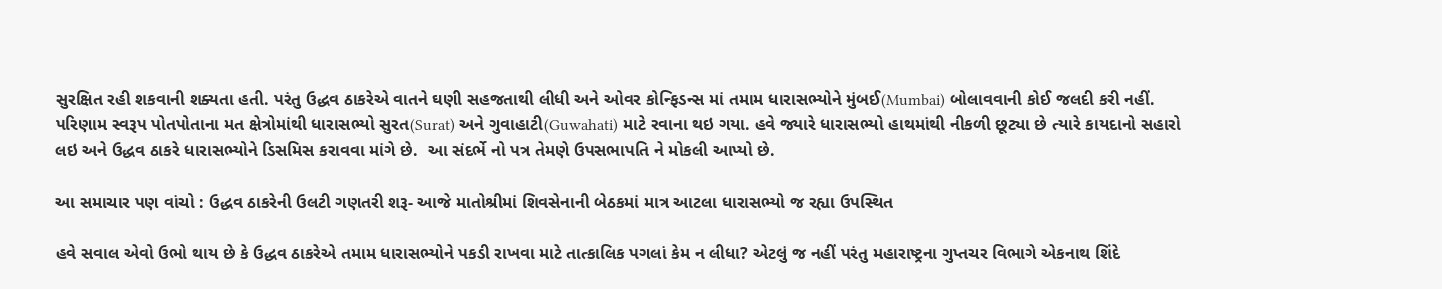સુરક્ષિત રહી શકવાની શક્યતા હતી. પરંતુ ઉદ્ધવ ઠાકરેએ વાતને ઘણી સહજતાથી લીધી અને ઓવર કોન્ફિડન્સ માં તમામ ધારાસભ્યોને મુંબઈ(Mumbai) બોલાવવાની કોઈ જલદી કરી નહીં. પરિણામ સ્વરૂપ પોતપોતાના મત ક્ષેત્રોમાંથી ધારાસભ્યો સુરત(Surat) અને ગુવાહાટી(Guwahati) માટે રવાના થઇ ગયા. હવે જ્યારે ધારાસભ્યો હાથમાંથી નીકળી છૂટ્યા છે ત્યારે કાયદાનો સહારો લઇ અને ઉદ્ધવ ઠાકરે ધારાસભ્યોને ડિસમિસ કરાવવા માંગે છે.  આ સંદર્ભે નો પત્ર તેમણે ઉપસભાપતિ ને મોકલી આપ્યો છે.

આ સમાચાર પણ વાંચો : ઉદ્ધવ ઠાકરેની ઉલટી ગણતરી શરૂ- આજે માતોશ્રીમાં શિવસેનાની બેઠકમાં માત્ર આટલા ધારાસભ્યો જ રહ્યા ઉપસ્થિત

હવે સવાલ એવો ઉભો થાય છે કે ઉદ્ધવ ઠાકરેએ તમામ ધારાસભ્યોને પકડી રાખવા માટે તાત્કાલિક પગલાં કેમ ન લીધા? એટલું જ નહીં પરંતુ મહારાષ્ટ્રના ગુપ્તચર વિભાગે એકનાથ શિંદે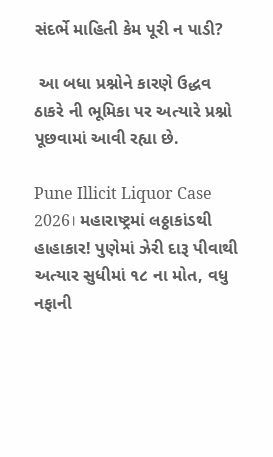સંદર્ભે માહિતી કેમ પૂરી ન પાડી?

 આ બધા પ્રશ્નોને કારણે ઉદ્ધવ ઠાકરે ની ભૂમિકા પર અત્યારે પ્રશ્નો પૂછવામાં આવી રહ્યા છે.

Pune Illicit Liquor Case 2026। મહારાષ્ટ્રમાં લઠ્ઠાકાંડથી હાહાકાર! પુણેમાં ઝેરી દારૂ પીવાથી અત્યાર સુધીમાં ૧૮ ના મોત, વધુ નફાની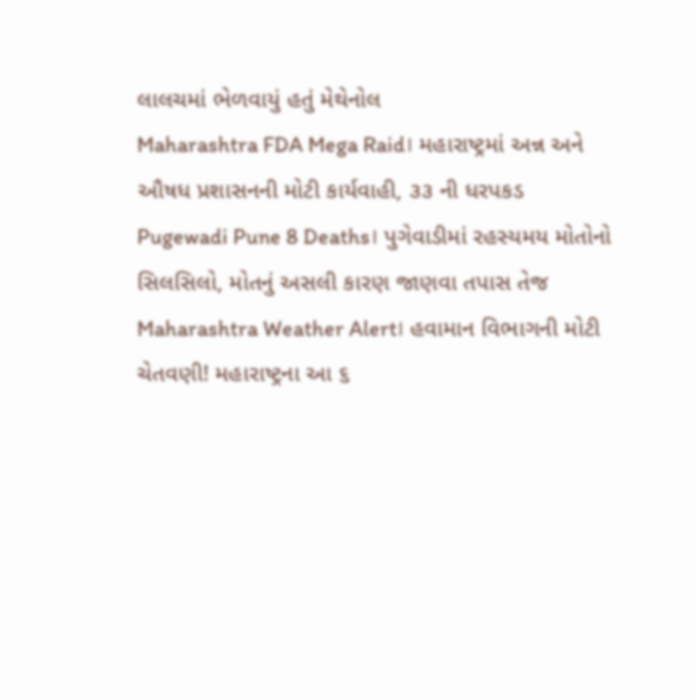લાલચમાં ભેળવાયું હતું મેથેનોલ
Maharashtra FDA Mega Raid। મહારાષ્ટ્રમાં અન્ન અને ઔષધ પ્રશાસનની મોટી કાર્યવાહી, ૩૩ ની ધરપકડ
Pugewadi Pune 8 Deaths। પુગેવાડીમાં રહસ્યમય મોતોનો સિલસિલો, મોતનું અસલી કારણ જાણવા તપાસ તેજ
Maharashtra Weather Alert। હવામાન વિભાગની મોટી ચેતવણી! મહારાષ્ટ્રના આ ૬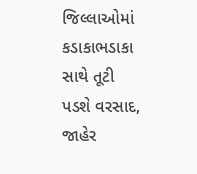જિલ્લાઓમાં કડાકાભડાકા સાથે તૂટી પડશે વરસાદ, જાહેર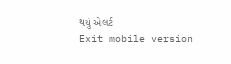થયું એલર્ટ
Exit mobile version